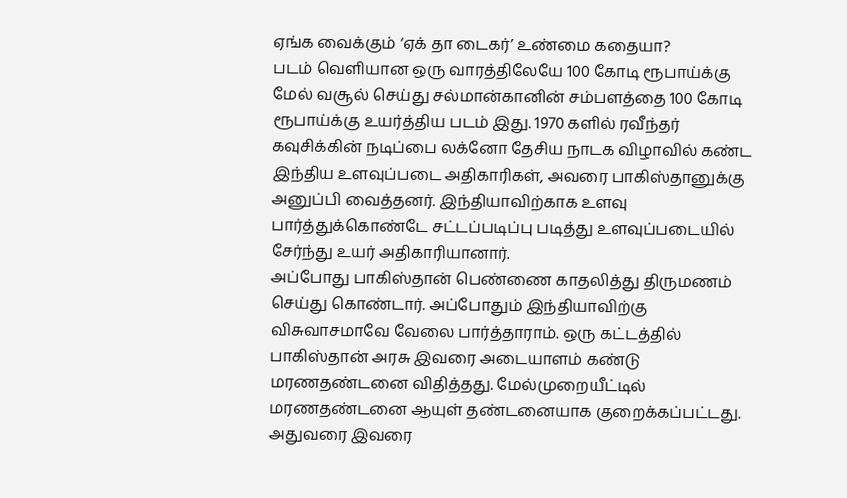ஏங்க வைக்கும் ‘ஏக் தா டைகர்’ உண்மை கதையா?
படம் வெளியான ஒரு வாரத்திலேயே 100 கோடி ரூபாய்க்கு மேல் வசூல் செய்து சல்மான்கானின் சம்பளத்தை 100 கோடி ரூபாய்க்கு உயர்த்திய படம் இது. 1970 களில் ரவீந்தர் கவுசிக்கின் நடிப்பை லக்னோ தேசிய நாடக விழாவில் கண்ட இந்திய உளவுப்படை அதிகாரிகள், அவரை பாகிஸ்தானுக்கு அனுப்பி வைத்தனர். இந்தியாவிற்காக உளவு பார்த்துக்கொண்டே சட்டப்படிப்பு படித்து உளவுப்படையில் சேர்ந்து உயர் அதிகாரியானார்.
அப்போது பாகிஸ்தான் பெண்ணை காதலித்து திருமணம் செய்து கொண்டார். அப்போதும் இந்தியாவிற்கு விசுவாசமாவே வேலை பார்த்தாராம். ஒரு கட்டத்தில் பாகிஸ்தான் அரசு இவரை அடையாளம் கண்டு மரணதண்டனை விதித்தது. மேல்முறையீட்டில் மரணதண்டனை ஆயுள் தண்டனையாக குறைக்கப்பட்டது. அதுவரை இவரை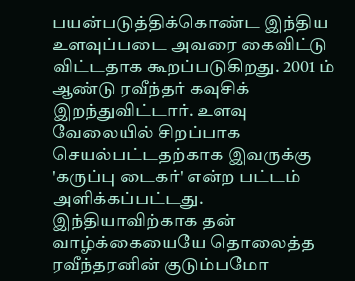பயன்படுத்திக்கொண்ட இந்திய உளவுப்படை அவரை கைவிட்டு விட்டதாக கூறப்படுகிறது. 2001 ம் ஆண்டு ரவீந்தர் கவுசிக் இறந்துவிட்டார். உளவு வேலையில் சிறப்பாக செயல்பட்டதற்காக இவருக்கு 'கருப்பு டைகர்' என்ற பட்டம் அளிக்கப்பட்டது.
இந்தியாவிற்காக தன் வாழ்க்கையையே தொலைத்த ரவீந்தரனின் குடும்பமோ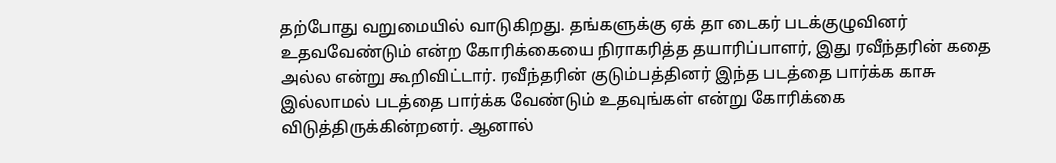தற்போது வறுமையில் வாடுகிறது. தங்களுக்கு ஏக் தா டைகர் படக்குழுவினர் உதவவேண்டும் என்ற கோரிக்கையை நிராகரித்த தயாரிப்பாளர், இது ரவீந்தரின் கதை அல்ல என்று கூறிவிட்டார். ரவீந்தரின் குடும்பத்தினர் இந்த படத்தை பார்க்க காசு இல்லாமல் படத்தை பார்க்க வேண்டும் உதவுங்கள் என்று கோரிக்கை விடுத்திருக்கின்றனர். ஆனால்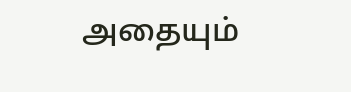அதையும்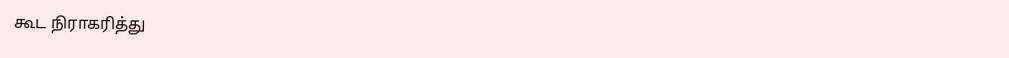கூட நிராகரித்து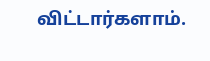விட்டார்களாம்.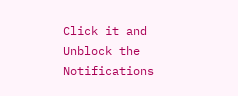Click it and Unblock the Notifications